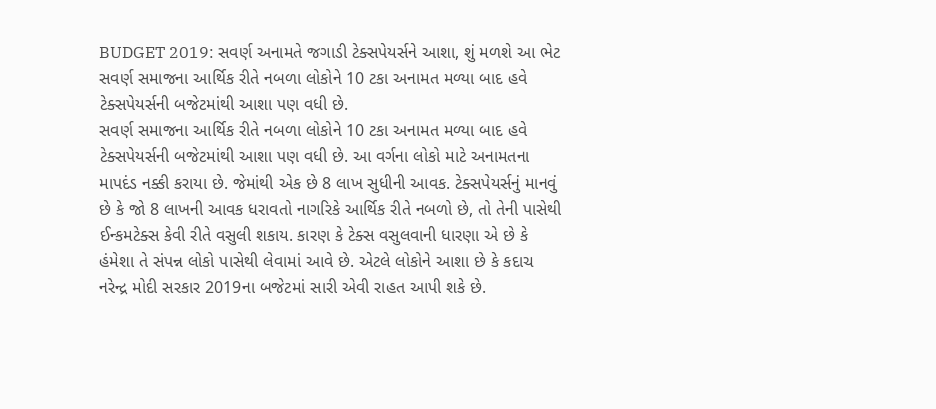BUDGET 2019: સવર્ણ અનામતે જગાડી ટેક્સપેયર્સને આશા, શું મળશે આ ભેટ
સવર્ણ સમાજના આર્થિક રીતે નબળા લોકોને 10 ટકા અનામત મળ્યા બાદ હવે ટેક્સપેયર્સની બજેટમાંથી આશા પણ વધી છે.
સવર્ણ સમાજના આર્થિક રીતે નબળા લોકોને 10 ટકા અનામત મળ્યા બાદ હવે ટેક્સપેયર્સની બજેટમાંથી આશા પણ વધી છે. આ વર્ગના લોકો માટે અનામતના માપદંડ નક્કી કરાયા છે. જેમાંથી એક છે 8 લાખ સુધીની આવક. ટેક્સપેયર્સનું માનવું છે કે જો 8 લાખની આવક ધરાવતો નાગરિકે આર્થિક રીતે નબળો છે, તો તેની પાસેથી ઈન્કમટેક્સ કેવી રીતે વસુલી શકાય. કારણ કે ટેક્સ વસુલવાની ધારણા એ છે કે હંમેશા તે સંપન્ન લોકો પાસેથી લેવામાં આવે છે. એટલે લોકોને આશા છે કે કદાચ નરેન્દ્ર મોદી સરકાર 2019ના બજેટમાં સારી એવી રાહત આપી શકે છે.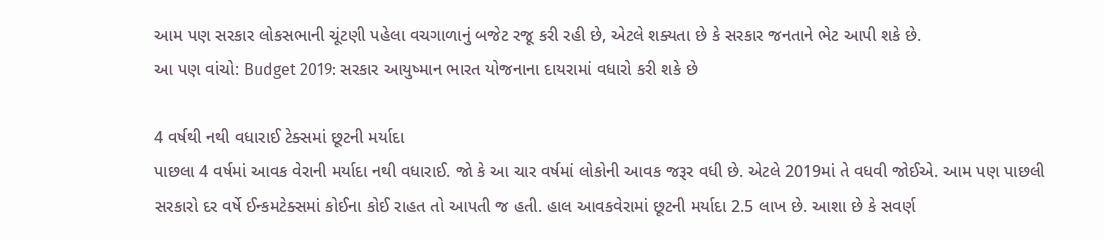આમ પણ સરકાર લોકસભાની ચૂંટણી પહેલા વચગાળાનું બજેટ રજૂ કરી રહી છે, એટલે શક્યતા છે કે સરકાર જનતાને ભેટ આપી શકે છે.
આ પણ વાંચો: Budget 2019: સરકાર આયુષ્માન ભારત યોજનાના દાયરામાં વધારો કરી શકે છે

4 વર્ષથી નથી વધારાઈ ટેક્સમાં છૂટની મર્યાદા
પાછલા 4 વર્ષમાં આવક વેરાની મર્યાદા નથી વધારાઈ. જો કે આ ચાર વર્ષમાં લોકોની આવક જરૂર વધી છે. એટલે 2019માં તે વધવી જોઈએ. આમ પણ પાછલી સરકારો દર વર્ષે ઈન્કમટેક્સમાં કોઈના કોઈ રાહત તો આપતી જ હતી. હાલ આવકવેરામાં છૂટની મર્યાદા 2.5 લાખ છે. આશા છે કે સવર્ણ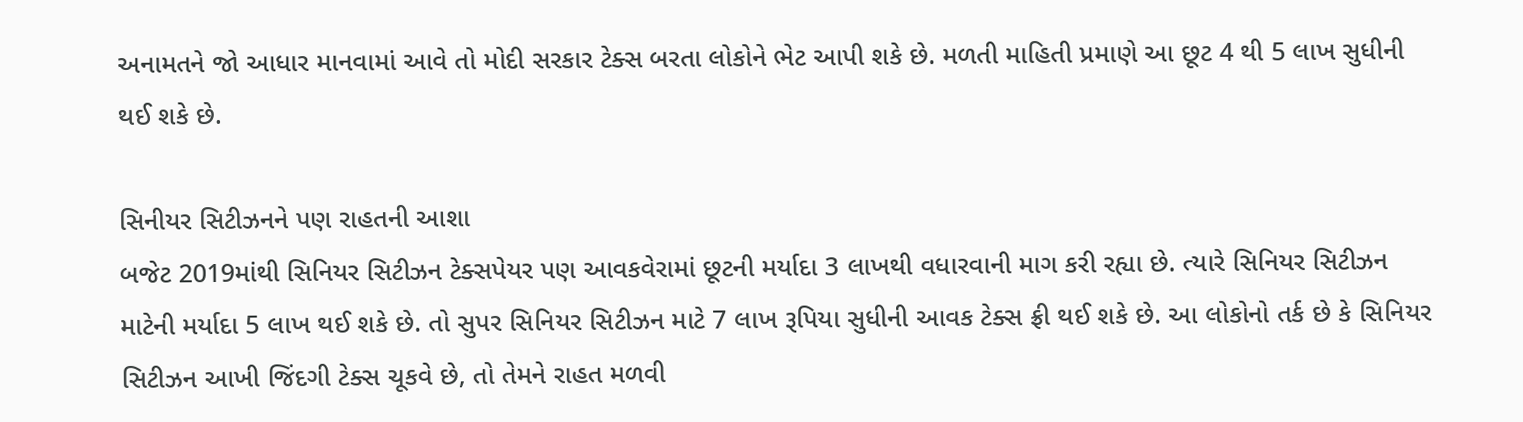અનામતને જો આધાર માનવામાં આવે તો મોદી સરકાર ટેક્સ બરતા લોકોને ભેટ આપી શકે છે. મળતી માહિતી પ્રમાણે આ છૂટ 4 થી 5 લાખ સુધીની થઈ શકે છે.

સિનીયર સિટીઝનને પણ રાહતની આશા
બજેટ 2019માંથી સિનિયર સિટીઝન ટેક્સપેયર પણ આવકવેરામાં છૂટની મર્યાદા 3 લાખથી વધારવાની માગ કરી રહ્યા છે. ત્યારે સિનિયર સિટીઝન માટેની મર્યાદા 5 લાખ થઈ શકે છે. તો સુપર સિનિયર સિટીઝન માટે 7 લાખ રૂપિયા સુધીની આવક ટેક્સ ફ્રી થઈ શકે છે. આ લોકોનો તર્ક છે કે સિનિયર સિટીઝન આખી જિંદગી ટેક્સ ચૂકવે છે, તો તેમને રાહત મળવી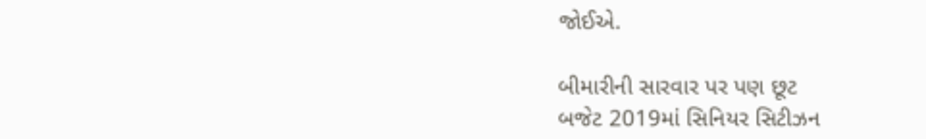જોઈએ.

બીમારીની સારવાર પર પણ છૂટ
બજેટ 2019માં સિનિયર સિટીઝન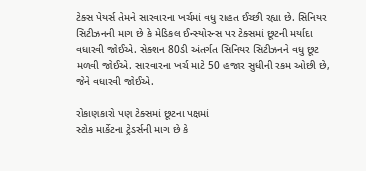ટેક્સ પેયર્સ તેમને સારવારના ખર્ચમાં વધુ રાહત ઈચ્છી રહ્યા છે. સિનિયર સિટીઝનની માગ છે કે મેડિકલ ઈન્સ્યોરન્સ પર ટેક્સમાં છૂટની મર્યાદા વધારવી જોઈએ. સેક્શન 80ડી અંતર્ગત સિનિયર સિટીઝનને વધુ છૂટ મળવી જોઈએ. સારવારના ખર્ચ માટે 50 હજાર સુધીની રકમ ઓછી છે, જેને વધારવી જોઈએ.

રોકાણકારો પણ ટેક્સમાં છૂટના પક્ષમાં
સ્ટોક માર્કેટના ટ્રેડર્સની માગ છે કે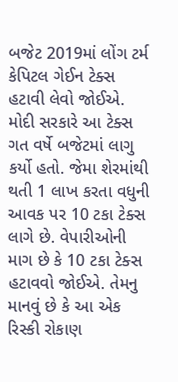બજેટ 2019માં લોંગ ટર્મ કેપિટલ ગેઈન ટેક્સ હટાવી લેવો જોઈએ. મોદી સરકારે આ ટેક્સ ગત વર્ષે બજેટમાં લાગુ કર્યો હતો. જેમા શેરમાંથી થતી 1 લાખ કરતા વધુની આવક પર 10 ટકા ટેક્સ લાગે છે. વેપારીઓની માગ છે કે 10 ટકા ટેક્સ હટાવવો જોઈએ. તેમનુ માનવું છે કે આ એક રિસ્કી રોકાણ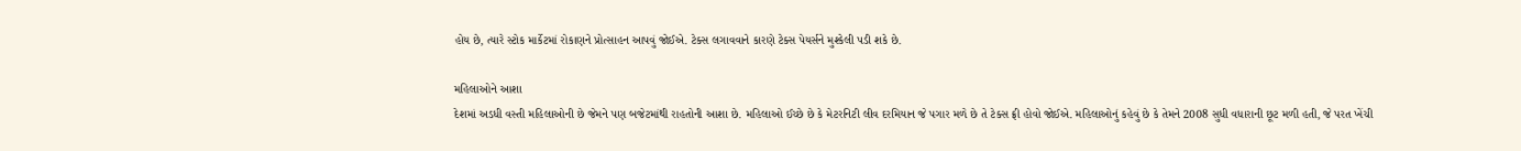હોય છે, ત્યારે સ્ટોક માર્કેટમાં રોકાણને પ્રોત્સાહન આપવું જોઈએ. ટેક્સ લગાવવાને કારણે ટેક્સ પેયર્સને મુશ્કેલી પડી શકે છે.

મહિલાઓને આશા
દેશમાં અડધી વસ્તી મહિલાઓની છે જેમને પણ બજેટમાંથી રાહતોની આશા છે. મહિલાઓ ઈચ્છે છે કે મેટરનિટી લીવ દરમિયાન જે પગાર મળે છે તે ટેક્સ ફ્રી હોવો જોઈએ. મહિલાઓનું કહેવું છે કે તેમને 2008 સુધી વધારાની છૂટ મળી હતી, જે પરત ખેંચી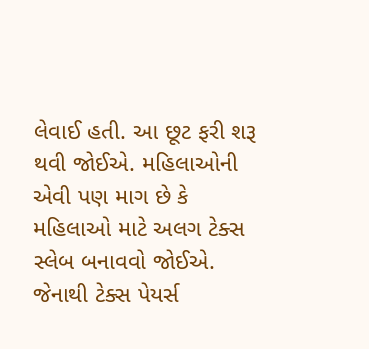લેવાઈ હતી. આ છૂટ ફરી શરૂ થવી જોઈએ. મહિલાઓની એવી પણ માગ છે કે મહિલાઓ માટે અલગ ટેક્સ સ્લેબ બનાવવો જોઈએ. જેનાથી ટેક્સ પેયર્સ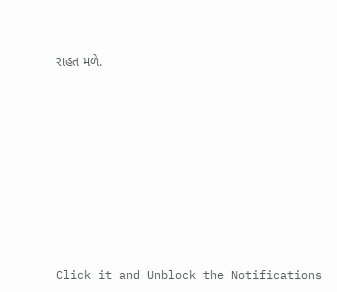રાહત મળે.












Click it and Unblock the Notifications